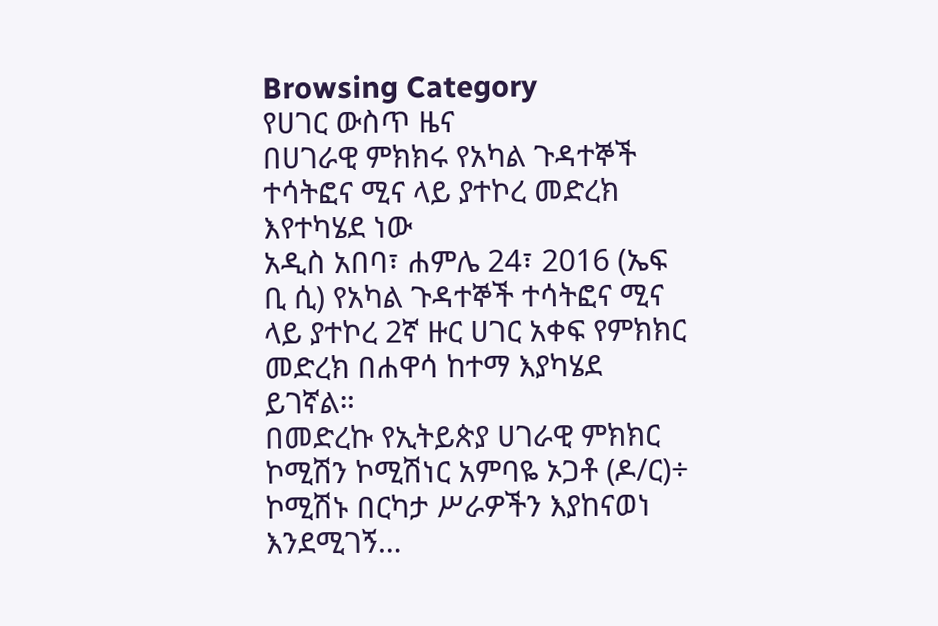Browsing Category
የሀገር ውስጥ ዜና
በሀገራዊ ምክክሩ የአካል ጉዳተኞች ተሳትፎና ሚና ላይ ያተኮረ መድረክ እየተካሄደ ነው
አዲስ አበባ፣ ሐምሌ 24፣ 2016 (ኤፍ ቢ ሲ) የአካል ጉዳተኞች ተሳትፎና ሚና ላይ ያተኮረ 2ኛ ዙር ሀገር አቀፍ የምክክር መድረክ በሐዋሳ ከተማ እያካሄደ ይገኛል።
በመድረኩ የኢትይጵያ ሀገራዊ ምክክር ኮሚሽን ኮሚሽነር አምባዬ ኦጋቶ (ዶ/ር)÷ ኮሚሽኑ በርካታ ሥራዎችን እያከናወነ እንደሚገኝ…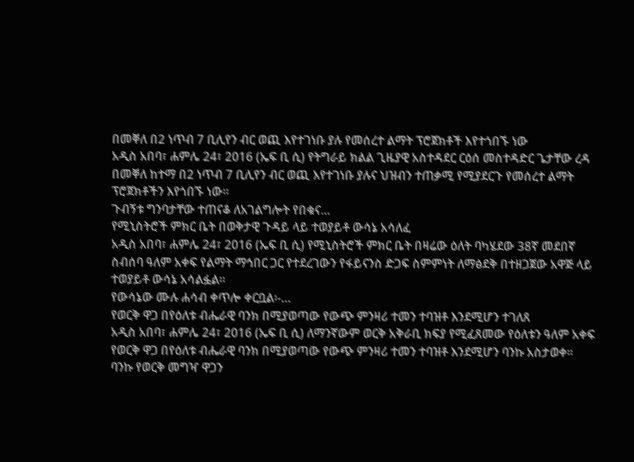በመቐለ በ2 ነጥብ 7 ቢሊየን ብር ወጪ እየተገነቡ ያሉ የመሰረተ ልማት ፕሮጀክቶች እየተጎበኙ ነው
አዲስ አበባ፣ ሐምሌ 24፣ 2016 (ኤፍ ቢ ሲ) የትግራይ ክልል ጊዜያዊ አስተዳደር ርዕሰ መስተዳድር ጌታቸው ረዳ በመቐለ ከተማ በ2 ነጥብ 7 ቢሊየን ብር ወጪ እየተገነቡ ያሉና ህዝብን ተጠቃሚ የሚያደርጉ የመሰረተ ልማት ፕሮጀክቶችን እየጎበኙ ነው።
ጉብኝቱ ግንባታቸው ተጠናቆ ለአገልግሎት የበቁና…
የሚኒስትሮች ምክር ቤት በወቅታዊ ጉዳይ ላይ ተወያይቶ ውሳኔ አሳለፈ
አዲስ አበባ፣ ሐምሌ 24፣ 2016 (ኤፍ ቢ ሲ) የሚኒስትሮች ምክር ቤት በዛሬው ዕለት ባካሄደው 38ኛ መደበኛ ስብሰባ ዓለም አቀፍ የልማት ማኅበር ጋር የተደረገውን የፋይናንስ ድጋፍ ስምምነት ለማፅደቅ በተዘጋጀው አዋጅ ላይ ተወያይቶ ውሳኔ አሳልፏል፡፡
የውሳኔው ሙሉ ሐሳብ ቀጥሎ ቀርቧል፡-…
የወርቅ ዋጋ በየዕለቱ ብሔራዊ ባንክ በሚያወጣው የውጭ ምንዛሪ ተመን ተባዝቶ እንደሚሆን ተገለጸ
አዲስ አበባ፣ ሐምሌ 24፣ 2016 (ኤፍ ቢ ሲ) ለማንኛውም ወርቅ አቅራቢ ክፍያ የሚፈጸመው የዕለቱን ዓለም አቀፍ የወርቅ ዋጋ በየዕለቱ ብሔራዊ ባንክ በሚያወጣው የውጭ ምንዛሪ ተመን ተባዝቶ እንደሚሆን ባንኩ አስታወቀ፡፡
ባንኩ የወርቅ መግዣ ዋጋን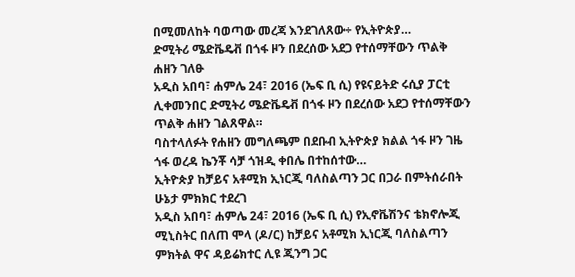በሚመለከት ባወጣው መረጃ እንደገለጸው÷ የኢትዮጵያ…
ድሚትሪ ሜድቬዴቭ በጎፋ ዞን በደረሰው አደጋ የተሰማቸውን ጥልቅ ሐዘን ገለፁ
አዲስ አበባ፣ ሐምሌ 24፣ 2016 (ኤፍ ቢ ሲ) የዩናይትድ ሩሲያ ፓርቲ ሊቀመንበር ድሚትሪ ሜድቬዴቭ በጎፋ ዞን በደረሰው አደጋ የተሰማቸውን ጥልቅ ሐዘን ገልጸዋል።
ባስተላለፉት የሐዘን መግለጫም በደቡብ ኢትዮጵያ ክልል ጎፋ ዞን ገዜ ጎፋ ወረዳ ኬንቾ ሳቻ ጎዝዲ ቀበሌ በተከሰተው…
ኢትዮጵያ ከቻይና አቶሚክ ኢነርጂ ባለስልጣን ጋር በጋራ በምትሰራበት ሁኔታ ምክክር ተደረገ
አዲስ አበባ፣ ሐምሌ 24፣ 2016 (ኤፍ ቢ ሲ) የኢኖቬሽንና ቴክኖሎጂ ሚኒስትር በለጠ ሞላ (ዶ/ር) ከቻይና አቶሚክ ኢነርጂ ባለስልጣን ምክትል ዋና ዳይሬክተር ሊዩ ጂንግ ጋር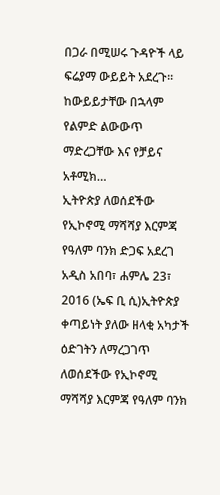በጋራ በሚሠሩ ጉዳዮች ላይ ፍሬያማ ውይይት አደረጉ፡፡
ከውይይታቸው በኋላም የልምድ ልውውጥ ማድረጋቸው እና የቻይና አቶሚክ…
ኢትዮጵያ ለወሰደችው የኢኮኖሚ ማሻሻያ እርምጃ የዓለም ባንክ ድጋፍ አደረገ
አዲስ አበባ፣ ሐምሌ 23፣ 2016 (ኤፍ ቢ ሲ)ኢትዮጵያ ቀጣይነት ያለው ዘላቂ አካታች ዕድገትን ለማረጋገጥ ለወሰደችው የኢኮኖሚ ማሻሻያ እርምጃ የዓለም ባንክ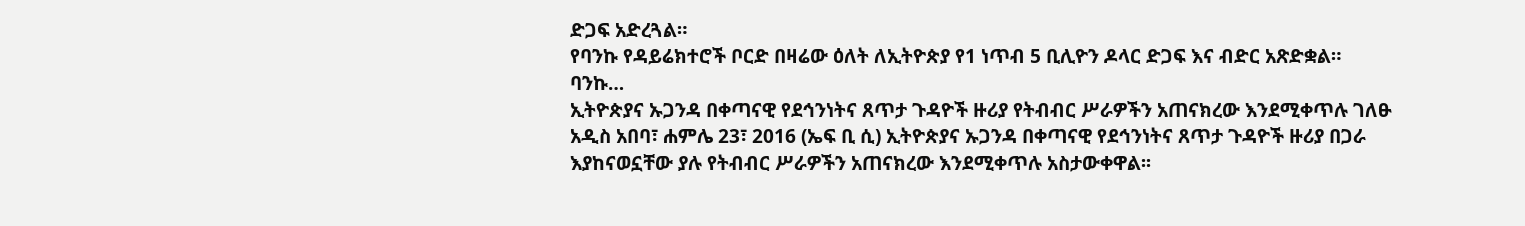ድጋፍ አድረጓል።
የባንኩ የዳይሬክተሮች ቦርድ በዛሬው ዕለት ለኢትዮጵያ የ1 ነጥብ 5 ቢሊዮን ዶላር ድጋፍ እና ብድር አጽድቋል።
ባንኩ…
ኢትዮጵያና ኡጋንዳ በቀጣናዊ የደኅንነትና ጸጥታ ጉዳዮች ዙሪያ የትብብር ሥራዎችን አጠናክረው እንደሚቀጥሉ ገለፁ
አዲስ አበባ፣ ሐምሌ 23፣ 2016 (ኤፍ ቢ ሲ) ኢትዮጵያና ኡጋንዳ በቀጣናዊ የደኅንነትና ጸጥታ ጉዳዮች ዙሪያ በጋራ እያከናወኗቸው ያሉ የትብብር ሥራዎችን አጠናክረው እንደሚቀጥሉ አስታውቀዋል፡፡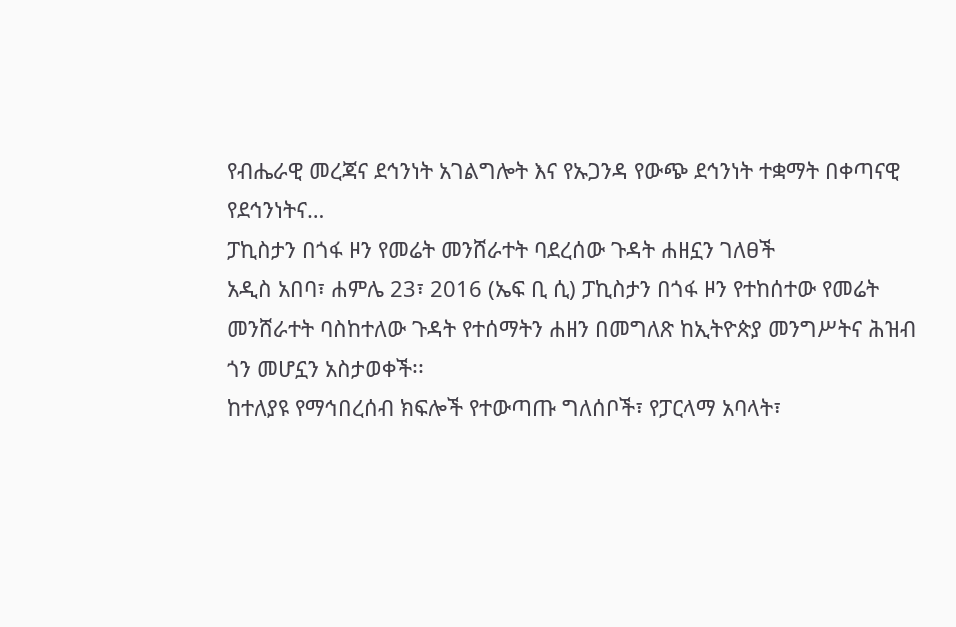የብሔራዊ መረጃና ደኅንነት አገልግሎት እና የኡጋንዳ የውጭ ደኅንነት ተቋማት በቀጣናዊ የደኅንነትና…
ፓኪስታን በጎፋ ዞን የመሬት መንሸራተት ባደረሰው ጉዳት ሐዘኗን ገለፀች
አዲስ አበባ፣ ሐምሌ 23፣ 2016 (ኤፍ ቢ ሲ) ፓኪስታን በጎፋ ዞን የተከሰተው የመሬት መንሸራተት ባስከተለው ጉዳት የተሰማትን ሐዘን በመግለጽ ከኢትዮጵያ መንግሥትና ሕዝብ ጎን መሆኗን አስታወቀች፡፡
ከተለያዩ የማኅበረሰብ ክፍሎች የተውጣጡ ግለሰቦች፣ የፓርላማ አባላት፣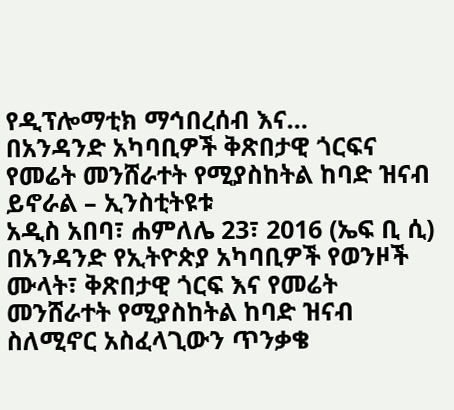የዲፕሎማቲክ ማኅበረሰብ እና…
በአንዳንድ አካባቢዎች ቅጽበታዊ ጎርፍና የመሬት መንሸራተት የሚያስከትል ከባድ ዝናብ ይኖራል – ኢንስቲትዩቱ
አዲስ አበባ፣ ሐምለሌ 23፣ 2016 (ኤፍ ቢ ሲ) በአንዳንድ የኢትዮጵያ አካባቢዎች የወንዞች ሙላት፣ ቅጽበታዊ ጎርፍ እና የመሬት መንሸራተት የሚያስከትል ከባድ ዝናብ ስለሚኖር አስፈላጊውን ጥንቃቄ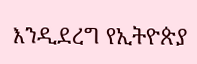እንዲደረግ የኢትዮጵያ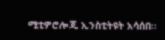ሚቲዎሮሎጂ ኢንስቲትዩት አሳሰበ፡፡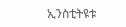ኢንስቲትዩቱ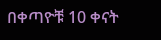በቀጣዮቹ 10 ቀናት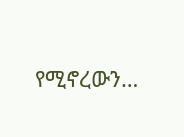የሚኖረውን…